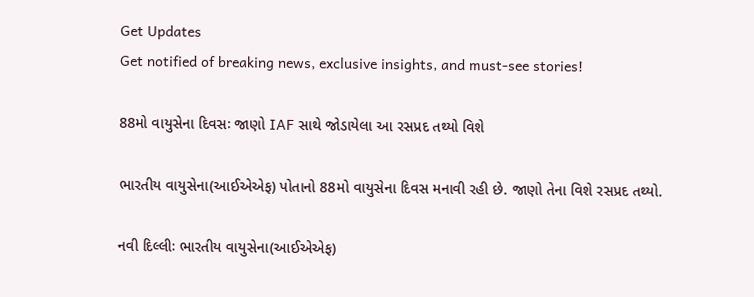Get Updates
Get notified of breaking news, exclusive insights, and must-see stories!

88મો વાયુસેના દિવસઃ જાણો IAF સાથે જોડાયેલા આ રસપ્રદ તથ્યો વિશે

ભારતીય વાયુસેના(આઈએએફ) પોતાનો 88મો વાયુસેના દિવસ મનાવી રહી છે. જાણો તેના વિશે રસપ્રદ તથ્યો.

નવી દિલ્લીઃ ભારતીય વાયુસેના(આઈએએફ)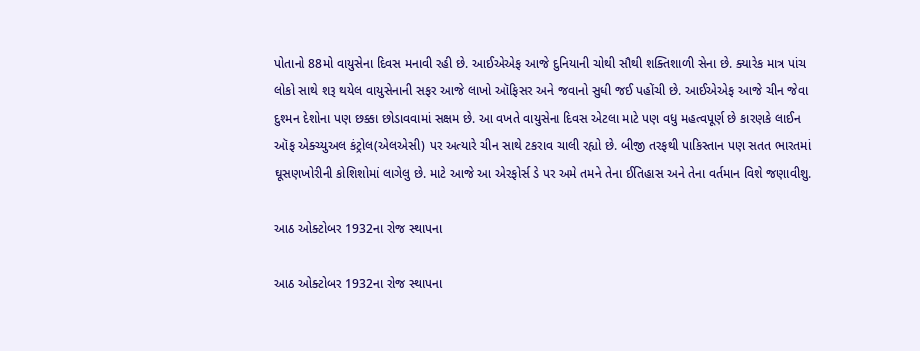પોતાનો 88મો વાયુસેના દિવસ મનાવી રહી છે. આઈએએફ આજે દુનિયાની ચોથી સૌથી શક્તિશાળી સેના છે. ક્યારેક માત્ર પાંચ લોકો સાથે શરૂ થયેલ વાયુસેનાની સફર આજે લાખો ઑફિસર અને જવાનો સુધી જઈ પહોંચી છે. આઈએએફ આજે ચીન જેવા દુશ્મન દેશોના પણ છક્કા છોડાવવામાં સક્ષમ છે. આ વખતે વાયુસેના દિવસ એટલા માટે પણ વધુ મહત્વપૂર્ણ છે કારણકે લાઈન ઑફ એક્ચ્યુઅલ કંટ્રોલ(એલએસી) પર અત્યારે ચીન સાથે ટકરાવ ચાલી રહ્યો છે. બીજી તરફથી પાકિસ્તાન પણ સતત ભારતમાં ઘૂસણખોરીની કોશિશોમાં લાગેલુ છે. માટે આજે આ એરફોર્સ ડે પર અમે તમને તેના ઈતિહાસ અને તેના વર્તમાન વિશે જણાવીશુ.

આઠ ઓક્ટોબર 1932ના રોજ સ્થાપના

આઠ ઓક્ટોબર 1932ના રોજ સ્થાપના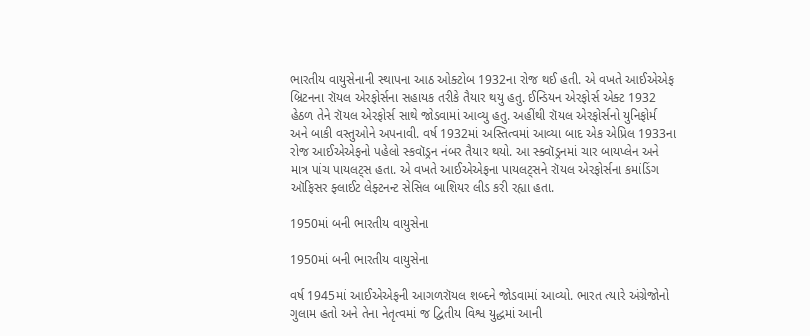ભારતીય વાયુસેનાની સ્થાપના આઠ ઓક્ટોબ 1932ના રોજ થઈ હતી. એ વખતે આઈએએફ બ્રિટનના રૉયલ એરફોર્સના સહાયક તરીકે તૈયાર થયુ હતુ. ઈન્ડિયન એરફોર્સ એક્ટ 1932 હેઠળ તેને રૉયલ એરફોર્સ સાથે જોડવામાં આવ્યુ હતુ. અહીંથી રૉયલ એરફોર્સનો યુનિફોર્મ અને બાકી વસ્તુઓને અપનાવી. વર્ષ 1932માં અસ્તિત્વમાં આવ્યા બાદ એક એપ્રિલ 1933ના રોજ આઈએએફનો પહેલો સ્કવૉડ્રન નંબર તૈયાર થયો. આ સ્ક્વૉડ્રનમાં ચાર બાયપ્લેન અને માત્ર પાંચ પાયલટ્સ હતા. એ વખતે આઈએએફના પાયલટ્સને રૉયલ એરફોર્સના કમાંડિંગ ઑફિસર ફ્લાઈટ લેફ્ટનન્ટ સેસિલ બાશિયર લીડ કરી રહ્યા હતા.

1950માં બની ભારતીય વાયુસેના

1950માં બની ભારતીય વાયુસેના

વર્ષ 1945માં આઈએએફની આગળરૉયલ શબ્દને જોડવામાં આવ્યો. ભારત ત્યારે અંગ્રેજોનો ગુલામ હતો અને તેના નેતૃત્વમાં જ દ્વિતીય વિશ્વ યુદ્ધમાં આની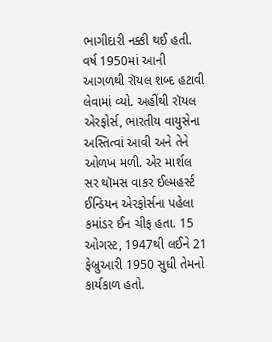ભાગીદારી નક્કી થઈ હતી. વર્ષ 1950માં આની આગળથી રૉયલ શબ્દ હટાવી લેવામાં વ્યો. અહીંથી રૉયલ એરફોર્સ, ભારતીય વાયુસેના અસ્તિત્વાં આવી અને તેને ઓળખ મળી. એર માર્શલ સર થૉમસ વાકર ઈલ્મહર્સ્ટ ઈન્ડિયન એરફોર્સના પહેલા કમાંડર ઈન ચીફ હતા. 15 ઓગસ્ટ, 1947થી લઈને 21 ફેબ્રુઆરી 1950 સુધી તેમનો કાર્યકાળ હતો.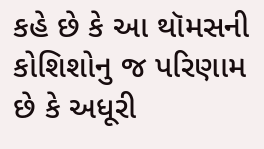કહે છે કે આ થૉમસની કોશિશોનુ જ પરિણામ છે કે અધૂરી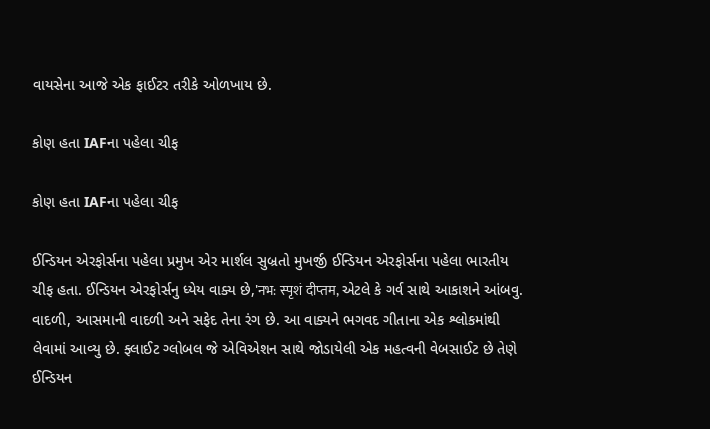વાયસેના આજે એક ફાઈટર તરીકે ઓળખાય છે.

કોણ હતા IAFના પહેલા ચીફ

કોણ હતા IAFના પહેલા ચીફ

ઈન્ડિયન એરફોર્સના પહેલા પ્રમુખ એર માર્શલ સુબ્રતો મુખર્જી ઈન્ડિયન એરફોર્સના પહેલા ભારતીય ચીફ હતા. ઈન્ડિયન એરફોર્સનુ ધ્યેય વાક્ય છે,'नभ: स्‍पृशं दीप्‍तम, એટલે કે ગર્વ સાથે આકાશને આંબવુ. વાદળી, આસમાની વાદળી અને સફેદ તેના રંગ છે. આ વાક્યને ભગવદ ગીતાના એક શ્લોકમાંથી લેવામાં આવ્યુ છે. ફ્લાઈટ ગ્લોબલ જે એવિએશન સાથે જોડાયેલી એક મહત્વની વેબસાઈટ છે તેણે ઈન્ડિયન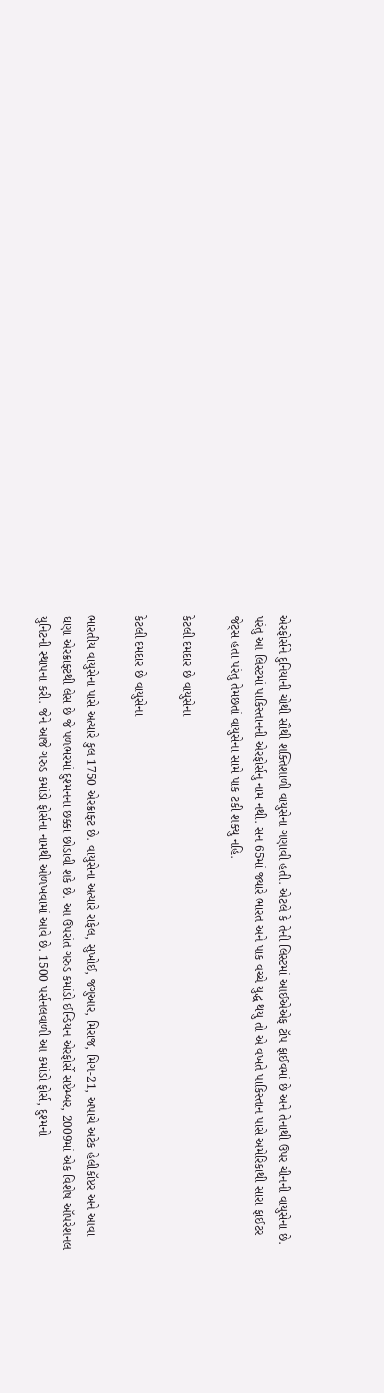એરફોર્સને દુનિયાની ચોથી સૌથી શક્તિશાળી વાયુસેના ગણાવી હતી. એટલે કે તેની લિસ્ટમાં આઈએએફ ટૉપ ફાઈવમાં છે અને તેનાથી ઉપર ચીનની વાયુસેના છે. પરંતુ આ લિસ્ટમાં પાકિસ્તાનની એરફોર્સનુ નામ નથી. સન 65માં જ્યારે ભારત અને પાક વચ્ચે યુદ્ધ થયુ તો એ વખતે પાકિસ્તાન પાસે અમેરિકાથી સારા ફાઈટર જેટ્સ હતા પરંતુ તેમછતાં વાયુસેના સામે પાક ટકી શક્યુ નહિ.

કેટલી દમદાર છે વાયુસેના

કેટલી દમદાર છે વાયુસેના

ભારતીય વાયુસેના પાસે અત્યારે કુલ 1750 એરક્રાફ્ટ છે. વાયુસેના અત્યારે રાફેલ, સુખોઈ, જગુઆર, મિરાજ, મિગ-21, અપાચે અટેક હેલીકૉપ્ટર અને આવા ઘણા એરક્રાફ્ટથી લેસ છે જે પળભરમાં દુશ્મનના છક્કા છોડાવી શકે છે. આ ઉપરાંત ગરુડ કમાંડો ઈન્ડિયન એરફોર્સે સપ્ટેમ્બર, 2009માં એક વિશેષ ઑપરેશનલ યુનિટની સ્થાપના કરી. જેને આજે ગરુડ કમાંડો ફોર્સના નામથી ઓળખવામાં આવે છે. 1500 પર્સનલવાળી આ કમાંડો ફોર્સ, દુશ્મનો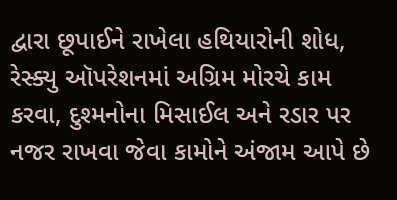દ્વારા છૂપાઈને રાખેલા હથિયારોની શોધ, રેસ્ક્યુ ઑપરેશનમાં અગ્રિમ મોરચે કામ કરવા, દુશ્મનોના મિસાઈલ અને રડાર પર નજર રાખવા જેવા કામોને અંજામ આપે છે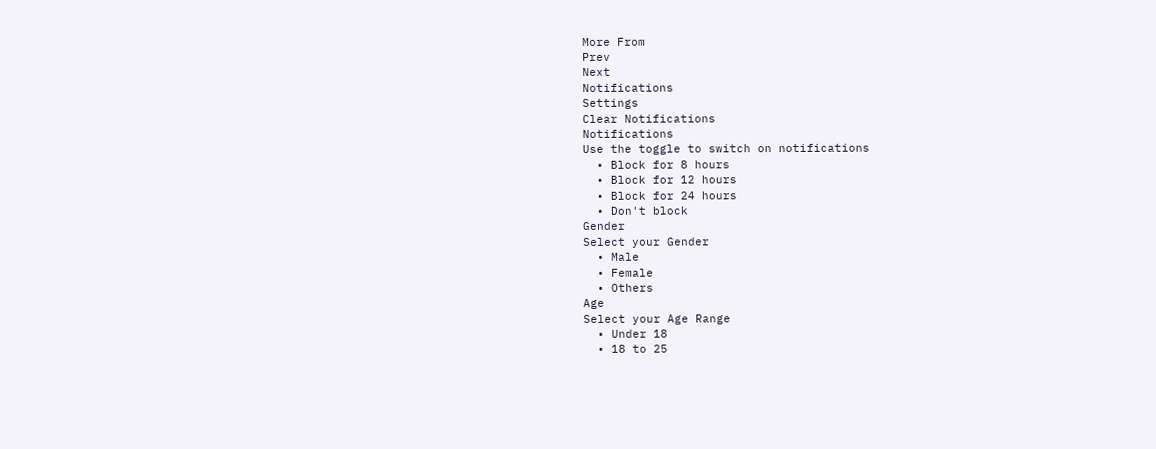More From
Prev
Next
Notifications
Settings
Clear Notifications
Notifications
Use the toggle to switch on notifications
  • Block for 8 hours
  • Block for 12 hours
  • Block for 24 hours
  • Don't block
Gender
Select your Gender
  • Male
  • Female
  • Others
Age
Select your Age Range
  • Under 18
  • 18 to 25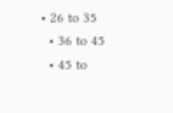• 26 to 35
  • 36 to 45
  • 45 to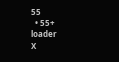55
  • 55+
loader
X